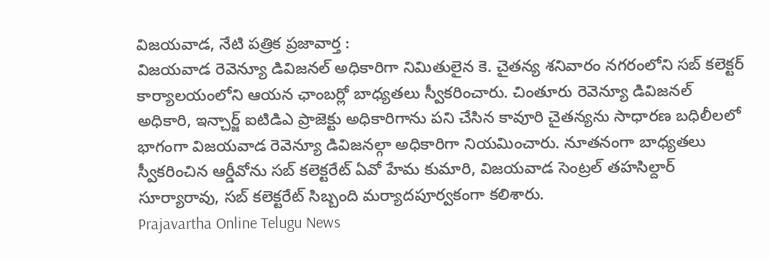విజయవాడ, నేటి పత్రిక ప్రజావార్త :
విజయవాడ రెవెన్యూ డివిజనల్ అధికారిగా నిమితులైన కె. చైతన్య శనివారం నగరంలోని సబ్ కలెక్టర్ కార్యాలయంలోని ఆయన ఛాంబర్లో బాధ్యతలు స్వీకరించారు. చింతూరు రెవెన్యూ డివిజనల్ అధికారి, ఇన్చార్జ్ ఐటిడిఎ ప్రాజెక్టు అధికారిగాను పని చేసిన కావూరి చైతన్యను సాధారణ బధిలీలలో భాగంగా విజయవాడ రెవెన్యూ డివిజనల్గా అధికారిగా నియమించారు. నూతనంగా బాధ్యతలు స్వీకరించిన ఆర్డీవోను సబ్ కలెక్టరేట్ ఏవో హేమ కుమారి, విజయవాడ సెంట్రల్ తహసిల్దార్ సూర్యారావు, సబ్ కలెక్టరేట్ సిబ్బంది మర్యాదపూర్వకంగా కలిశారు.
Prajavartha Online Telugu News